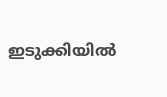ഇടുക്കിയിൽ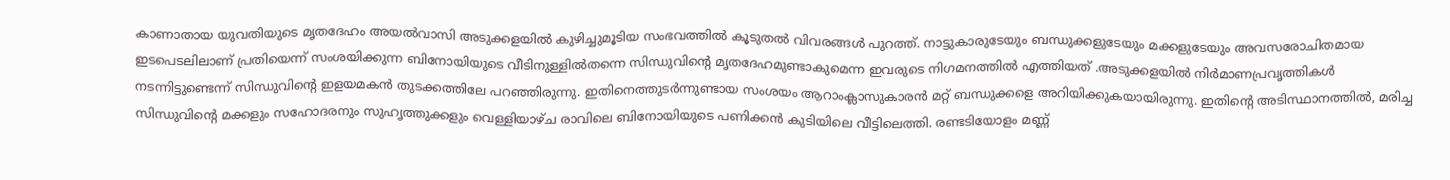കാണാതായ യുവതിയുടെ മൃതദേഹം അയല്‍വാസി അടുക്കളയില്‍ കുഴിച്ചുമൂടിയ സംഭവത്തില്‍ കൂടുതല്‍ വിവരങ്ങള്‍ പുറത്ത്. നാട്ടുകാരുടേയും ബന്ധുക്കളുടേയും മക്കളുടേയും അവസരോചിതമായ ഇടപെടലിലാണ് പ്രതിയെന്ന് സംശയിക്കുന്ന ബിനോയിയുടെ വീടിനുള്ളില്‍തന്നെ സിന്ധുവിന്റെ മൃതദേഹമുണ്ടാകുമെന്ന ഇവരുടെ നിഗമനത്തിൽ എത്തിയത് .അടുക്കളയില്‍ നിര്‍മാണപ്രവൃത്തികള്‍ നടന്നിട്ടുണ്ടെന്ന് സിന്ധുവിന്റെ ഇളയമകന്‍ തുടക്കത്തിലേ പറഞ്ഞിരുന്നു. ഇതിനെത്തുടര്‍ന്നുണ്ടായ സംശയം ആറാംക്ലാസുകാരന്‍ മറ്റ് ബന്ധുക്കളെ അറിയിക്കുകയായിരുന്നു. ഇതിന്റെ അടിസ്ഥാനത്തില്‍, മരിച്ച സിന്ധുവിന്റെ മക്കളും സഹോദരനും സുഹൃത്തുക്കളും വെള്ളിയാഴ്ച രാവിലെ ബിനോയിയുടെ പണിക്കന്‍ കുടിയിലെ വീട്ടിലെത്തി. രണ്ടടിയോളം മണ്ണ്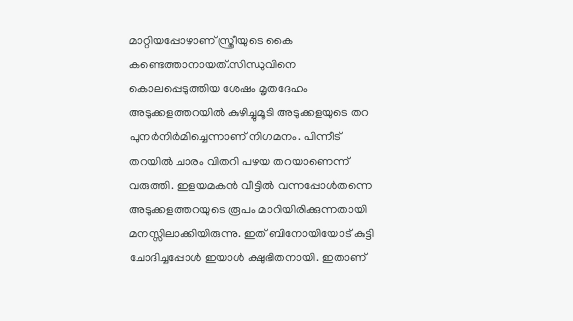മാറ്റിയപ്പോഴാണ് സ്ത്രീയുടെ കൈ കണ്ടെത്താനായത്.സിന്ധുവിനെ കൊലപ്പെടുത്തിയ ശേഷം മൃതദേഹം അടുക്കളത്തറയില്‍ കുഴിച്ചുമൂടി അടുക്കളയുടെ തറ പുനര്‍നിര്‍മിച്ചെന്നാണ് നിഗമനം. പിന്നീട് തറയില്‍ ചാരം വിതറി പഴയ തറയാണെന്ന് വരുത്തി. ഇളയമകന്‍ വീട്ടില്‍ വന്നപ്പോള്‍തന്നെ അടുക്കളത്തറയുടെ രൂപം മാറിയിരിക്കുന്നതായി മനസ്സിലാക്കിയിരുന്നു. ഇത് ബിനോയിയോട് കുട്ടി ചോദിച്ചപ്പോള്‍ ഇയാള്‍ ക്ഷുഭിതനായി. ഇതാണ്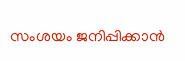സംശയം ജനിപ്പിക്കാന്‍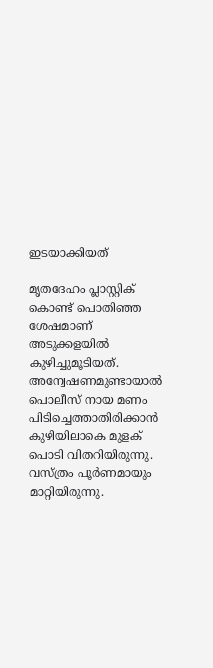ഇടയാക്കിയത്

മൃതദേഹം പ്ലാസ്റ്റിക് കൊണ്ട് പൊതിഞ്ഞ ശേഷമാണ് അടുക്കളയില്‍ കുഴിച്ചുമൂടിയത്. അന്വേഷണമുണ്ടായാല്‍ പൊലീസ് നായ മണം പിടിച്ചെത്താതിരിക്കാന്‍ കുഴിയിലാകെ മുളക് പൊടി വിതറിയിരുന്നു. വസ്ത്രം പൂര്‍ണമായും മാറ്റിയിരുന്നു.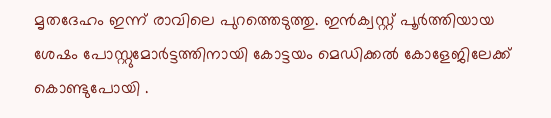മൃതദേഹം ഇന്ന് രാവിലെ പുറത്തെടുത്തു. ഇന്‍ക്വസ്റ്റ് പൂര്‍ത്തിയായ ശേഷം പോസ്റ്റുമോര്‍ട്ടത്തിനായി കോട്ടയം മെഡിക്കല്‍ കോളേജിലേക്ക് കൊണ്ടുപോയി .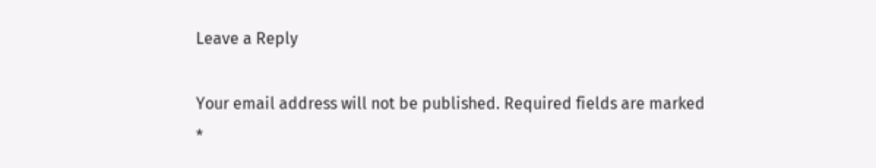Leave a Reply

Your email address will not be published. Required fields are marked *